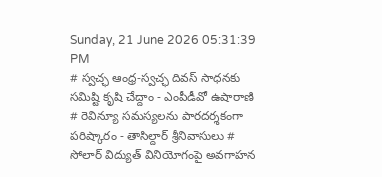Sunday, 21 June 2026 05:31:39 PM
# స్వచ్ఛ ఆంధ్ర-స్వచ్ఛ దివస్ సాధనకు సమిష్టి కృషి చేద్దాం - ఎంపీడీవో ఉషారాణి # రెవిన్యూ సమస్యలను పారదర్శకంగా పరిష్కారం - తాసిల్దార్ శ్రీనివాసులు # సోలార్ విద్యుత్ వినియోగంపై అవగాహన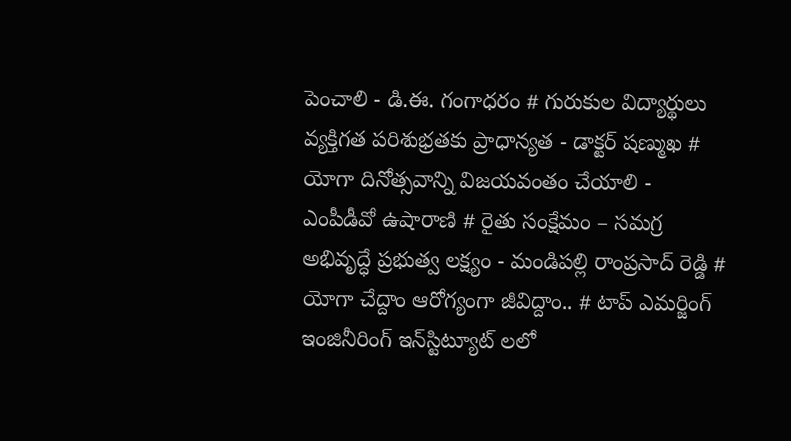పెంచాలి - డి.ఈ. గంగాధరం # గురుకుల విద్యార్థులు వ్యక్తిగత పరిశుభ్రతకు ప్రాధాన్యత - డాక్టర్ షణ్ముఖ # యోగా దినోత్సవాన్ని విజయవంతం చేయాలి - ఎంపీడీవో ఉషారాణి # రైతు సంక్షేమం – సమగ్ర అభివృద్ధే ప్రభుత్వ లక్ష్యం - మండిపల్లి రాంప్రసాద్ రెడ్డి # యోగా చేద్దాం ఆరోగ్యంగా జీవిద్దాం.. # టాప్ ఎమర్జింగ్ ఇంజినీరింగ్ ఇన్‌స్టిట్యూట్‌ లలో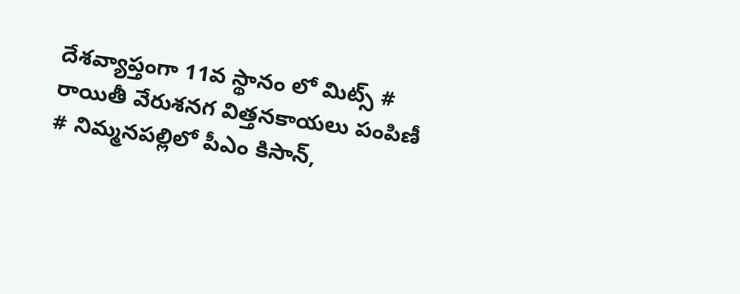దేశవ్యాప్తంగా 11వ స్థానం లో మిట్స్ # రాయితీ వేరుశనగ విత్తనకాయలు పంపిణీ # నిమ్మనపల్లిలో పీఎం కిసాన్,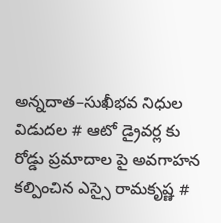అన్నదాత–సుఖీభవ నిధుల విడుదల # ఆటో డ్రైవర్ల కు రోడ్డు ప్రమాదాల పై అవగాహన కల్పించిన ఎస్సై రామకృష్ణ #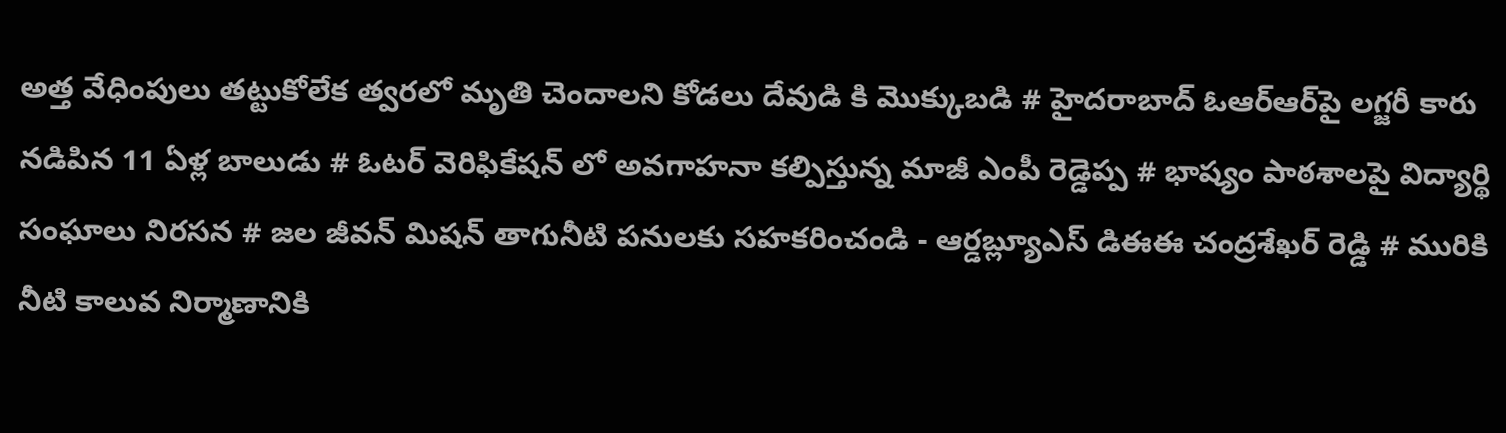అత్త వేధింపులు తట్టుకోలేక త్వరలో మృతి చెందాలని కోడలు దేవుడి కి మొక్కుబడి # హైదరాబాద్ ఓఆర్ఆర్‌పై లగ్జరీ కారు నడిపిన 11 ఏళ్ల బాలుడు # ఓటర్ వెరిఫికేషన్ లో అవగాహనా కల్పిస్తున్న మాజీ ఎంపీ రెడ్డెప్ప # భాష్యం పాఠశాలపై విద్యార్థి సంఘాలు నిరసన # జల జీవన్ మిషన్ తాగునీటి పనులకు సహకరించండి - ఆర్డబ్ల్యూఎస్ డిఈఈ చంద్రశేఖర్ రెడ్డి # మురికి నీటి కాలువ నిర్మాణానికి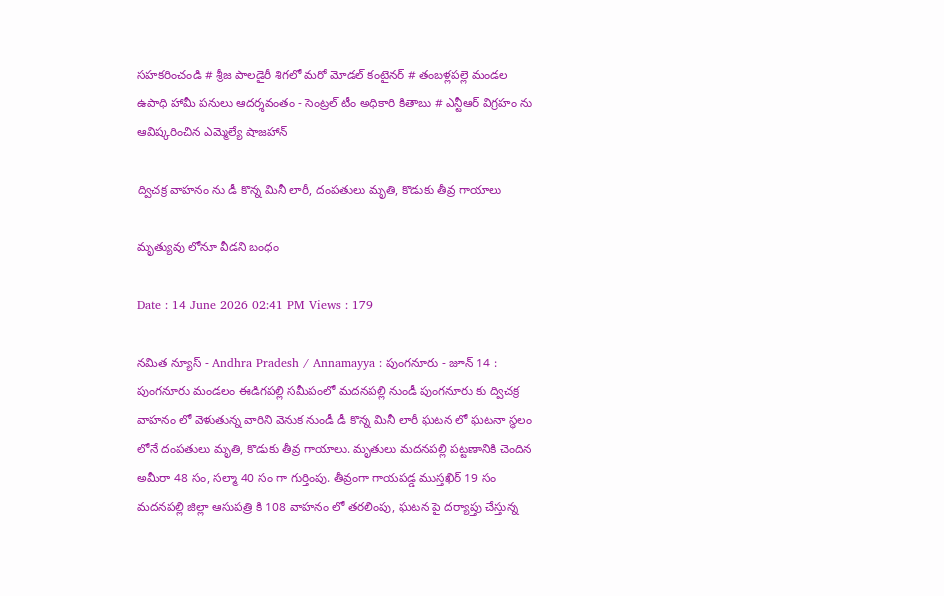సహకరించండి # శ్రీజ పాలడైరీ శిగలో మరో మోడల్ కంటైనర్ # తంబళ్లపల్లె మండల ఉపాధి హామీ పనులు ఆదర్శవంతం - సెంట్రల్ టీం అధికారి కితాబు # ఎన్టీఆర్ విగ్రహం ను ఆవిష్కరించిన ఎమ్మెల్యే షాజహాన్

ద్విచక్ర వాహనం ను డీ కొన్న మినీ లారీ, దంపతులు మృతి, కొడుకు తీవ్ర గాయాలు

మృత్యువు లోనూ వీడని బంధం

Date : 14 June 2026 02:41 PM Views : 179

నమిత న్యూస్ - Andhra Pradesh / Annamayya : పుంగనూరు - జూన్ 14 : పుంగనూరు మండలం ఈడిగపల్లి సమీపంలో మదనపల్లి నుండీ పుంగనూరు కు ద్విచక్ర వాహనం లో వెళుతున్న వారిని వెనుక నుండీ డీ కొన్న మినీ లారీ ఘటన లో ఘటనా స్థలం లోనే దంపతులు మృతి, కొడుకు తీవ్ర గాయాలు. మృతులు మదనపల్లి పట్టణానికి చెందిన అమీరా 48 సం, సల్మా 40 సం గా గుర్తింపు. తీవ్రంగా గాయపడ్డ ముస్తఖిర్ 19 సం మదనపల్లి జిల్లా ఆసుపత్రి కి 108 వాహనం లో తరలింపు, ఘటన పై దర్యాప్తు చేస్తున్న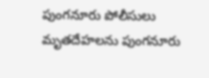పుంగనూరు పోలీసులు మృతదేహలను పుంగనూరు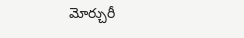మోర్చురీ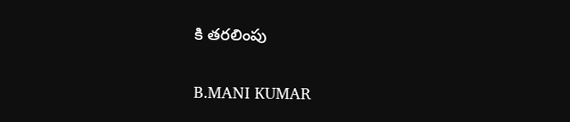కి తరలింపు

B.MANI KUMAR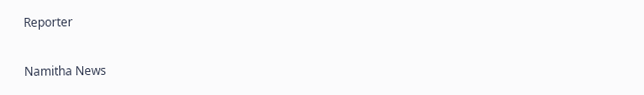Reporter

Namitha News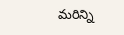మరిన్ని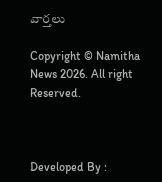వార్తలు

Copyright © Namitha News 2026. All right Reserved.



Developed By :